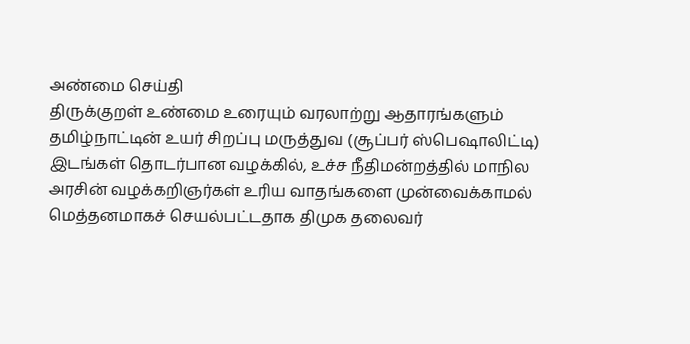அண்மை செய்தி
திருக்குறள் உண்மை உரையும் வரலாற்று ஆதாரங்களும் தமிழ்நாட்டின் உயர் சிறப்பு மருத்துவ (சூப்பர் ஸ்பெஷாலிட்டி) இடங்கள் தொடர்பான வழக்கில், உச்ச நீதிமன்றத்தில் மாநில அரசின் வழக்கறிஞர்கள் உரிய வாதங்களை முன்வைக்காமல் மெத்தனமாகச் செயல்பட்டதாக திமுக தலைவர்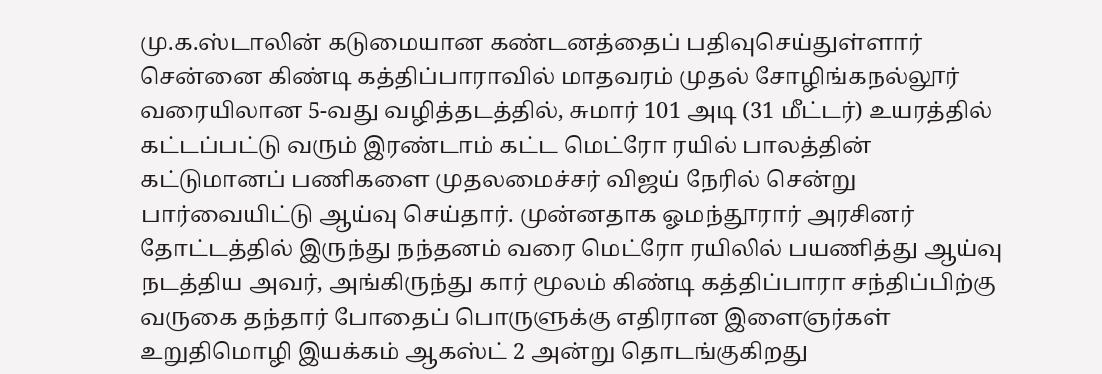மு.க.ஸ்டாலின் கடுமையான கண்டனத்தைப் பதிவுசெய்துள்ளார் சென்னை கிண்டி கத்திப்பாராவில் மாதவரம் முதல் சோழிங்கநல்லூர் வரையிலான 5-வது வழித்தடத்தில், சுமார் 101 அடி (31 மீட்டர்) உயரத்தில் கட்டப்பட்டு வரும் இரண்டாம் கட்ட மெட்ரோ ரயில் பாலத்தின் கட்டுமானப் பணிகளை முதலமைச்சர் விஜய் நேரில் சென்று பார்வையிட்டு ஆய்வு செய்தார். முன்னதாக ஓமந்தூரார் அரசினர் தோட்டத்தில் இருந்து நந்தனம் வரை மெட்ரோ ரயிலில் பயணித்து ஆய்வு நடத்திய அவர், அங்கிருந்து கார் மூலம் கிண்டி கத்திப்பாரா சந்திப்பிற்கு வருகை தந்தார் போதைப் பொருளுக்கு எதிரான இளைஞர்கள் உறுதிமொழி இயக்கம் ஆகஸ்ட் 2 அன்று தொடங்குகிறது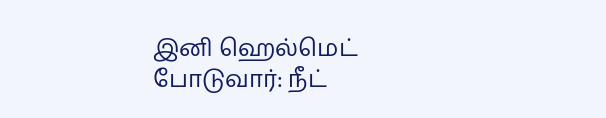இனி ஹெல்மெட் போடுவார்: நீட்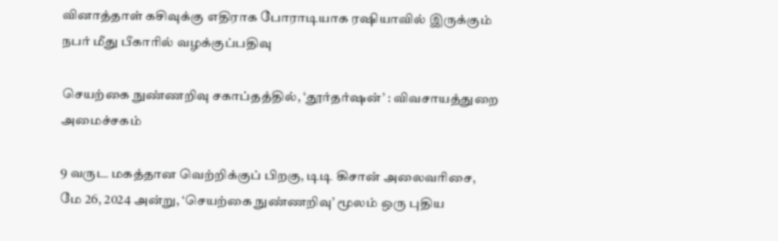வினாத்தாள் கசிவுக்கு எதிராக போராடியாக ரஷியாவில் இருக்கும் நபர் மீது பீகாரில் வழக்குப்பதிவு

செயற்கை நுண்ணறிவு சகாப்தத்தில், ‘தூர்தர்ஷன்’ : விவசாயத்துறை அமைச்சகம்

9 வருட மகத்தான வெற்றிக்குப் பிறகு, டிடி கிசான் அலைவரிசை, மே 26, 2024 அன்று, ‘செயற்கை நுண்ணறிவு’ மூலம் ஒரு புதிய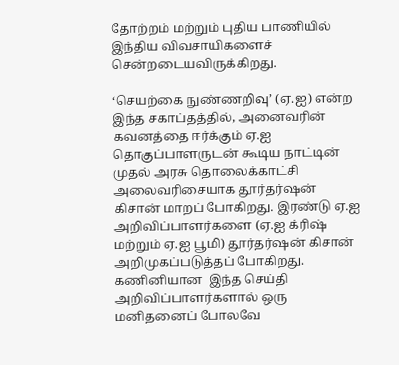தோற்றம் மற்றும் புதிய பாணியில் இந்திய விவசாயிகளைச் சென்றடையவிருக்கிறது.

‘செயற்கை நுண்ணறிவு’ (ஏ.ஐ) என்ற இந்த சகாப்தத்தில், அனைவரின் கவனத்தை ஈர்க்கும் ஏ.ஐ தொகுப்பாளருடன் கூடிய நாட்டின் முதல் அரசு தொலைக்காட்சி அலைவரிசையாக தூர்தர்ஷன் கிசான் மாறப் போகிறது. இரண்டு ஏ.ஐ அறிவிப்பாளர்களை (ஏ.ஐ க்ரிஷ் மற்றும் ஏ.ஐ பூமி) தூர்தர்ஷன் கிசான் அறிமுகப்படுத்தப் போகிறது. கணினியான  இந்த செய்தி அறிவிப்பாளர்களால் ஒரு மனிதனைப் போலவே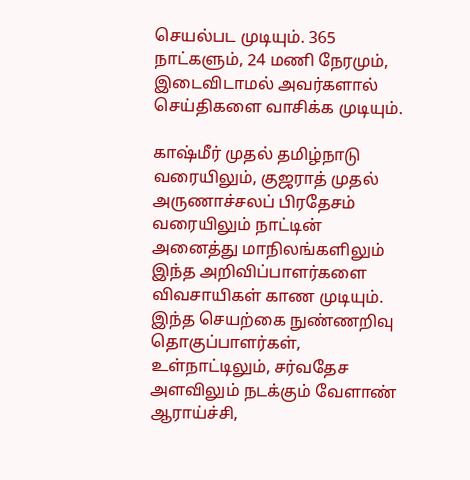செயல்பட முடியும். 365 நாட்களும், 24 மணி நேரமும், இடைவிடாமல் அவர்களால் செய்திகளை வாசிக்க முடியும்.

காஷ்மீர் முதல் தமிழ்நாடு வரையிலும், குஜராத் முதல் அருணாச்சலப் பிரதேசம் வரையிலும் நாட்டின் அனைத்து மாநிலங்களிலும் இந்த அறிவிப்பாளர்களை விவசாயிகள் காண முடியும். இந்த செயற்கை நுண்ணறிவு தொகுப்பாளர்கள், உள்நாட்டிலும், சர்வதேச அளவிலும் நடக்கும் வேளாண் ஆராய்ச்சி,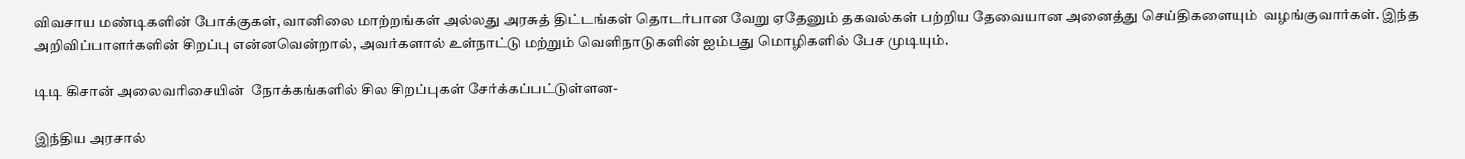விவசாய மண்டிகளின் போக்குகள், வானிலை மாற்றங்கள் அல்லது அரசுத் திட்டங்கள் தொடர்பான வேறு ஏதேனும் தகவல்கள் பற்றிய தேவையான அனைத்து செய்திகளையும்  வழங்குவார்கள். இந்த அறிவிப்பாளர்களின் சிறப்பு என்னவென்றால், அவர்களால் உள்நாட்டு மற்றும் வெளிநாடுகளின் ஐம்பது மொழிகளில் பேச முடியும்.

டிடி கிசான் அலைவரிசையின்  நோக்கங்களில் சில சிறப்புகள் சேர்க்கப்பட்டுள்ளன-

இந்திய அரசால்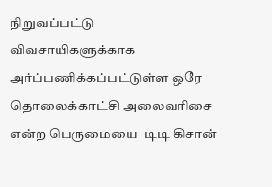நிறுவப்பட்டு விவசாயிகளுக்காக அர்ப்பணிக்கப்பட்டுள்ள ஒரே தொலைக்காட்சி அலைவரிசை என்ற பெருமையை  டிடி கிசான்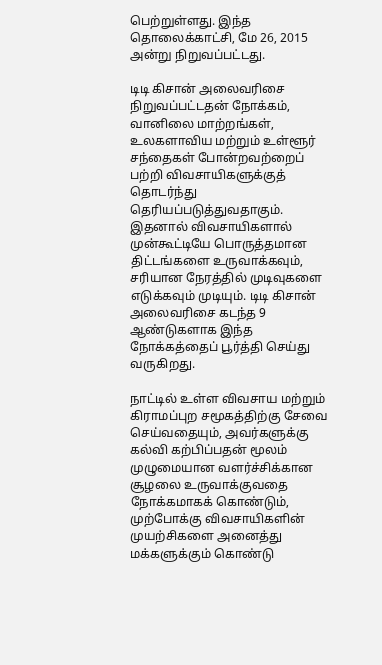பெற்றுள்ளது. இந்த தொலைக்காட்சி, மே 26, 2015 அன்று நிறுவப்பட்டது.

டிடி கிசான் அலைவரிசை நிறுவப்பட்டதன் நோக்கம், வானிலை மாற்றங்கள், உலகளாவிய மற்றும் உள்ளூர் சந்தைகள் போன்றவற்றைப் பற்றி விவசாயிகளுக்குத் தொடர்ந்து தெரியப்படுத்துவதாகும். இதனால் விவசாயிகளால் முன்கூட்டியே பொருத்தமான திட்டங்களை உருவாக்கவும், சரியான நேரத்தில் முடிவுகளை எடுக்கவும் முடியும். டிடி கிசான் அலைவரிசை கடந்த 9 ஆண்டுகளாக இந்த நோக்கத்தைப் பூர்த்தி செய்து வருகிறது.

நாட்டில் உள்ள விவசாய மற்றும் கிராமப்புற சமூகத்திற்கு சேவை செய்வதையும், அவர்களுக்கு கல்வி கற்பிப்பதன் மூலம் முழுமையான வளர்ச்சிக்கான சூழலை உருவாக்குவதை நோக்கமாகக் கொண்டும், முற்போக்கு விவசாயிகளின் முயற்சிகளை அனைத்து மக்களுக்கும் கொண்டு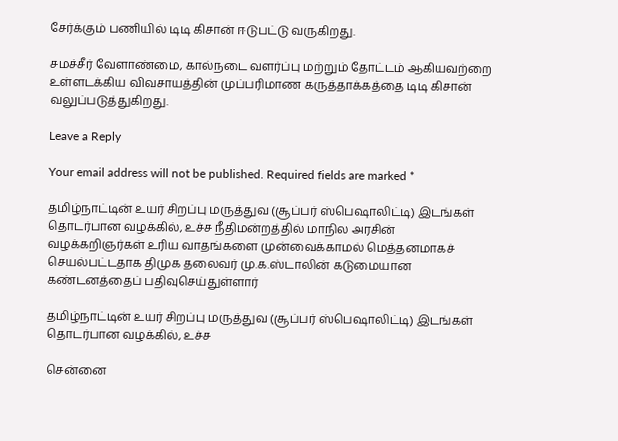சேர்க்கும் பணியில் டிடி கிசான் ஈடுபட்டு வருகிறது.

சமச்சீர் வேளாண்மை, கால்நடை வளர்ப்பு மற்றும் தோட்டம் ஆகியவற்றை உள்ளடக்கிய விவசாயத்தின் முப்பரிமாண கருத்தாக்கத்தை டிடி கிசான் வலுப்படுத்துகிறது.

Leave a Reply

Your email address will not be published. Required fields are marked *

தமிழ்நாட்டின் உயர் சிறப்பு மருத்துவ (சூப்பர் ஸ்பெஷாலிட்டி) இடங்கள் தொடர்பான வழக்கில், உச்ச நீதிமன்றத்தில் மாநில அரசின் வழக்கறிஞர்கள் உரிய வாதங்களை முன்வைக்காமல் மெத்தனமாகச் செயல்பட்டதாக திமுக தலைவர் மு.க.ஸ்டாலின் கடுமையான கண்டனத்தைப் பதிவுசெய்துள்ளார்

தமிழ்நாட்டின் உயர் சிறப்பு மருத்துவ (சூப்பர் ஸ்பெஷாலிட்டி) இடங்கள் தொடர்பான வழக்கில், உச்ச

சென்னை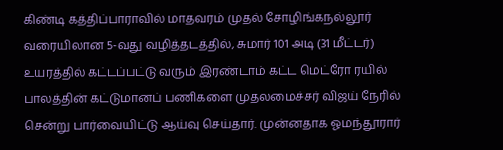கிண்டி கத்திப்பாராவில் மாதவரம் முதல் சோழிங்கநல்லூர் வரையிலான 5-வது வழித்தடத்தில், சுமார் 101 அடி (31 மீட்டர்) உயரத்தில் கட்டப்பட்டு வரும் இரண்டாம் கட்ட மெட்ரோ ரயில் பாலத்தின் கட்டுமானப் பணிகளை முதலமைச்சர் விஜய் நேரில் சென்று பார்வையிட்டு ஆய்வு செய்தார். முன்னதாக ஓமந்தூரார்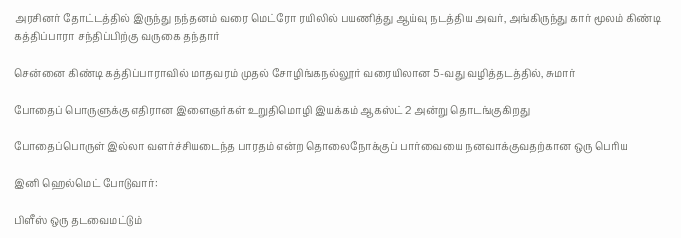அரசினர் தோட்டத்தில் இருந்து நந்தனம் வரை மெட்ரோ ரயிலில் பயணித்து ஆய்வு நடத்திய அவர், அங்கிருந்து கார் மூலம் கிண்டி கத்திப்பாரா சந்திப்பிற்கு வருகை தந்தார்

சென்னை கிண்டி கத்திப்பாராவில் மாதவரம் முதல் சோழிங்கநல்லூர் வரையிலான 5-வது வழித்தடத்தில், சுமார்

போதைப் பொருளுக்கு எதிரான இளைஞர்கள் உறுதிமொழி இயக்கம் ஆகஸ்ட் 2 அன்று தொடங்குகிறது

போதைப்பொருள் இல்லா வளர்ச்சியடைந்த பாரதம் என்ற தொலைநோக்குப் பார்வையை நனவாக்குவதற்கான ஒரு பெரிய

இனி ஹெல்மெட் போடுவார்:

பிளீஸ் ஒரு தடவைமட்டும்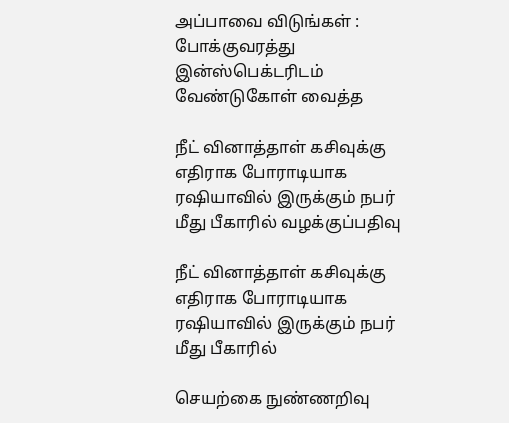அப்பாவை விடுங்கள் : போக்குவரத்து இன்ஸ்பெக்டரிடம் வேண்டுகோள் வைத்த

நீட் வினாத்தாள் கசிவுக்கு எதிராக போராடியாக ரஷியாவில் இருக்கும் நபர் மீது பீகாரில் வழக்குப்பதிவு

நீட் வினாத்தாள் கசிவுக்கு எதிராக போராடியாக ரஷியாவில் இருக்கும் நபர் மீது பீகாரில்

செயற்கை நுண்ணறிவு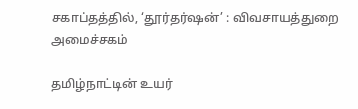சகாப்தத்தில், ‘தூர்தர்ஷன்’ : விவசாயத்துறை அமைச்சகம்

தமிழ்நாட்டின் உயர்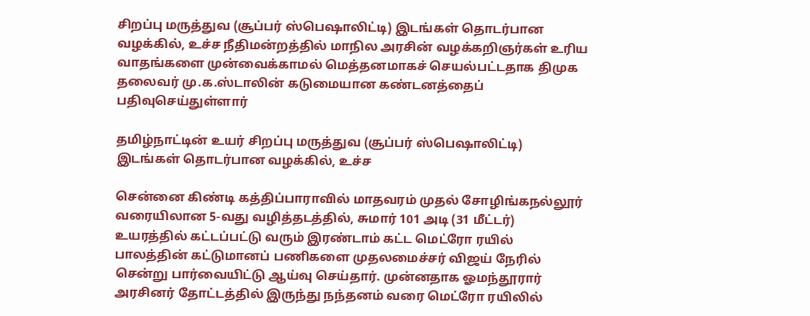சிறப்பு மருத்துவ (சூப்பர் ஸ்பெஷாலிட்டி) இடங்கள் தொடர்பான வழக்கில், உச்ச நீதிமன்றத்தில் மாநில அரசின் வழக்கறிஞர்கள் உரிய வாதங்களை முன்வைக்காமல் மெத்தனமாகச் செயல்பட்டதாக திமுக தலைவர் மு.க.ஸ்டாலின் கடுமையான கண்டனத்தைப் பதிவுசெய்துள்ளார்

தமிழ்நாட்டின் உயர் சிறப்பு மருத்துவ (சூப்பர் ஸ்பெஷாலிட்டி) இடங்கள் தொடர்பான வழக்கில், உச்ச

சென்னை கிண்டி கத்திப்பாராவில் மாதவரம் முதல் சோழிங்கநல்லூர் வரையிலான 5-வது வழித்தடத்தில், சுமார் 101 அடி (31 மீட்டர்) உயரத்தில் கட்டப்பட்டு வரும் இரண்டாம் கட்ட மெட்ரோ ரயில் பாலத்தின் கட்டுமானப் பணிகளை முதலமைச்சர் விஜய் நேரில் சென்று பார்வையிட்டு ஆய்வு செய்தார். முன்னதாக ஓமந்தூரார் அரசினர் தோட்டத்தில் இருந்து நந்தனம் வரை மெட்ரோ ரயிலில்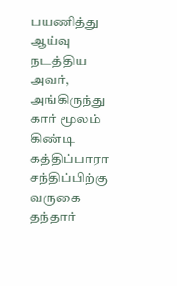பயணித்து ஆய்வு நடத்திய அவர், அங்கிருந்து கார் மூலம் கிண்டி கத்திப்பாரா சந்திப்பிற்கு வருகை தந்தார்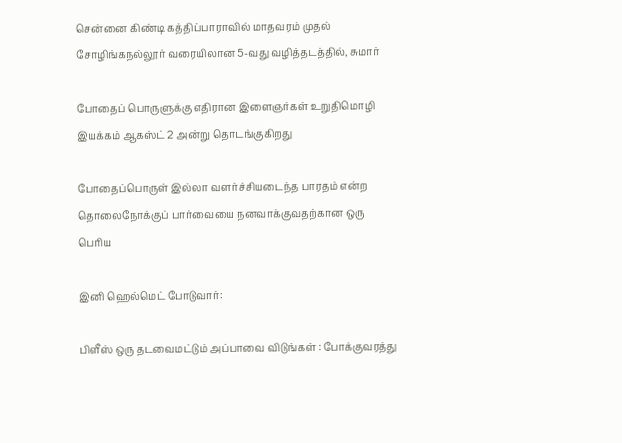சென்னை கிண்டி கத்திப்பாராவில் மாதவரம் முதல் சோழிங்கநல்லூர் வரையிலான 5-வது வழித்தடத்தில், சுமார்

போதைப் பொருளுக்கு எதிரான இளைஞர்கள் உறுதிமொழி இயக்கம் ஆகஸ்ட் 2 அன்று தொடங்குகிறது

போதைப்பொருள் இல்லா வளர்ச்சியடைந்த பாரதம் என்ற தொலைநோக்குப் பார்வையை நனவாக்குவதற்கான ஒரு பெரிய

இனி ஹெல்மெட் போடுவார்:

பிளீஸ் ஒரு தடவைமட்டும் அப்பாவை விடுங்கள் : போக்குவரத்து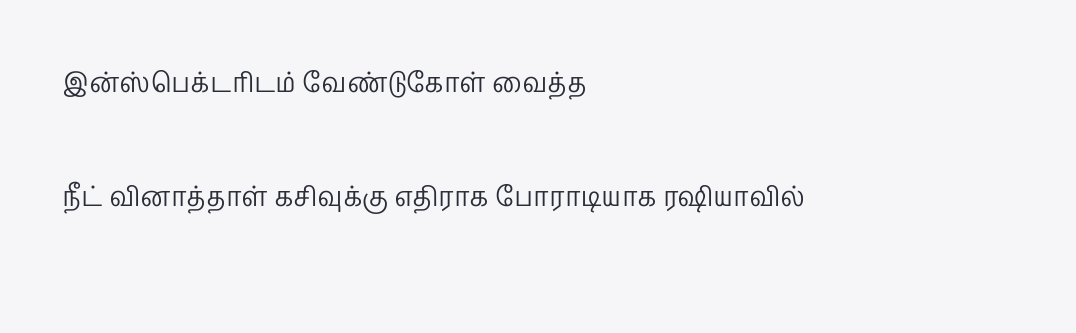இன்ஸ்பெக்டரிடம் வேண்டுகோள் வைத்த

நீட் வினாத்தாள் கசிவுக்கு எதிராக போராடியாக ரஷியாவில்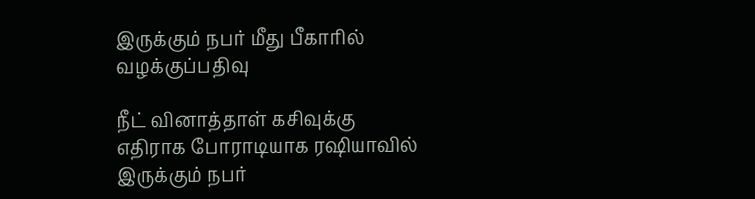இருக்கும் நபர் மீது பீகாரில் வழக்குப்பதிவு

நீட் வினாத்தாள் கசிவுக்கு எதிராக போராடியாக ரஷியாவில் இருக்கும் நபர்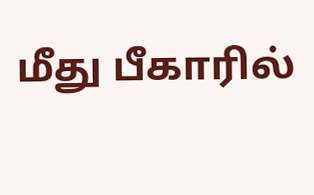மீது பீகாரில்